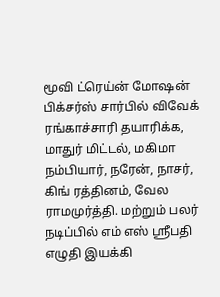மூவி ட்ரெய்ன் மோஷன் பிக்சர்ஸ் சார்பில் விவேக் ரங்காச்சாரி தயாரிக்க, மாதுர் மிட்டல், மகிமா நம்பியார், நரேன், நாசர், கிங் ரத்தினம், வேல ராமமுர்த்தி. மற்றும் பலர் நடிப்பில் எம் எஸ் ஸ்ரீபதி எழுதி இயக்கி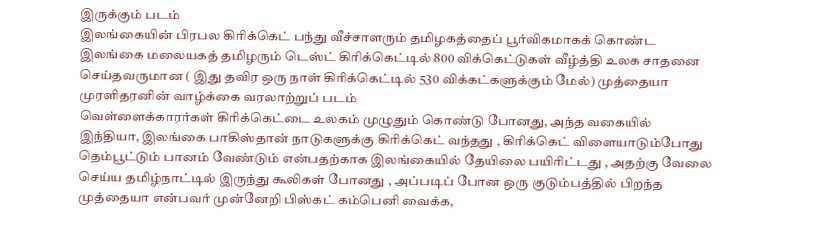இருக்கும் படம்
இலங்கையின் பிரபல கிரிக்கெட் பந்து வீச்சாளரும் தமிழகத்தைப் பூர்விகமாகக் கொண்ட இலங்கை மலையகத் தமிழரும் டெஸ்ட் கிரிக்கெட்டில் 800 விக்கெட்டுகள் வீழ்த்தி உலக சாதனை செய்தவருமான ( இது தவிர ஒரு நாள் கிரிக்கெட்டில் 530 விக்கட்களுக்கும் மேல்) முத்தையா முரளிதரனின் வாழ்க்கை வரலாற்றுப் படம்
வெள்ளைக்காரர்கள் கிரிக்கெட்டை உலகம் முழுதும் கொண்டு போனது, அந்த வகையில் இந்தியா, இலங்கை பாகிஸ்தான் நாடுகளுக்கு கிரிக்கெட் வந்தது , கிரிக்கெட் விளையாடும்போது தெம்பூட்டும் பானம் வேண்டும் என்பதற்காக இலங்கையில் தேயிலை பயிரிட்டது , அதற்கு வேலை செய்ய தமிழ்நாட்டில் இருந்து கூலிகள் போனது , அப்படிப் போன ஒரு குடும்பத்தில் பிறந்த முத்தையா என்பவர் முன்னேறி பிஸ்கட் கம்பெனி வைக்க,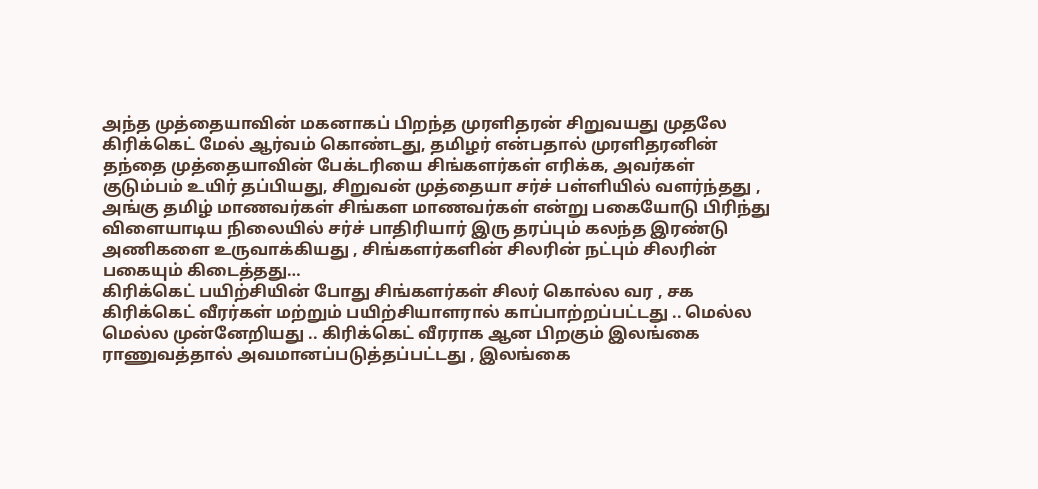அந்த முத்தையாவின் மகனாகப் பிறந்த முரளிதரன் சிறுவயது முதலே கிரிக்கெட் மேல் ஆர்வம் கொண்டது, தமிழர் என்பதால் முரளிதரனின் தந்தை முத்தையாவின் பேக்டரியை சிங்களர்கள் எரிக்க, அவர்கள் குடும்பம் உயிர் தப்பியது, சிறுவன் முத்தையா சர்ச் பள்ளியில் வளர்ந்தது , அங்கு தமிழ் மாணவர்கள் சிங்கள மாணவர்கள் என்று பகையோடு பிரிந்து விளையாடிய நிலையில் சர்ச் பாதிரியார் இரு தரப்பும் கலந்த இரண்டு அணிகளை உருவாக்கியது , சிங்களர்களின் சிலரின் நட்பும் சிலரின் பகையும் கிடைத்தது…
கிரிக்கெட் பயிற்சியின் போது சிங்களர்கள் சிலர் கொல்ல வர , சக கிரிக்கெட் வீரர்கள் மற்றும் பயிற்சியாளரால் காப்பாற்றப்பட்டது .. மெல்ல மெல்ல முன்னேறியது .. கிரிக்கெட் வீரராக ஆன பிறகும் இலங்கை ராணுவத்தால் அவமானப்படுத்தப்பட்டது , இலங்கை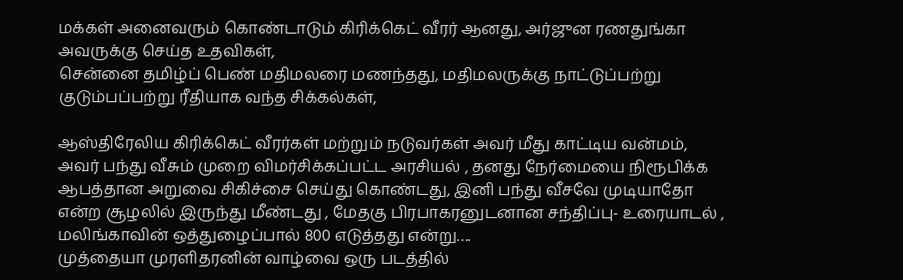மக்கள் அனைவரும் கொண்டாடும் கிரிக்கெட் வீரர் ஆனது, அர்ஜுன ரணதுங்கா அவருக்கு செய்த உதவிகள்,
சென்னை தமிழ்ப் பெண் மதிமலரை மணந்தது, மதிமலருக்கு நாட்டுப்பற்று குடும்பப்பற்று ரீதியாக வந்த சிக்கல்கள்,

ஆஸ்திரேலிய கிரிக்கெட் வீரர்கள் மற்றும் நடுவர்கள் அவர் மீது காட்டிய வன்மம், அவர் பந்து வீசும் முறை விமர்சிக்கப்பட்ட அரசியல் , தனது நேர்மையை நிரூபிக்க ஆபத்தான அறுவை சிகிச்சை செய்து கொண்டது, இனி பந்து வீசவே முடியாதோ என்ற சூழலில் இருந்து மீண்டது , மேதகு பிரபாகரனுடனான சந்திப்பு- உரையாடல் , மலிங்காவின் ஒத்துழைப்பால் 800 எடுத்தது என்று….
முத்தையா முரளிதரனின் வாழ்வை ஒரு படத்தில்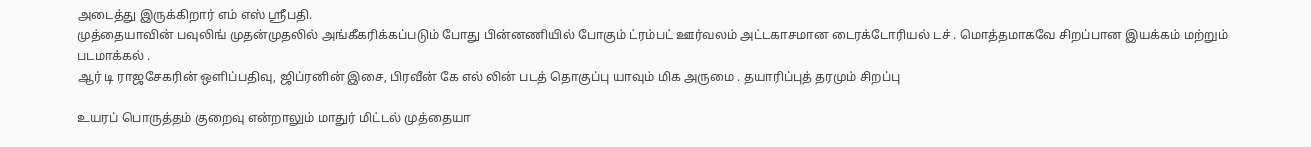அடைத்து இருக்கிறார் எம் எஸ் ஸ்ரீபதி.
முத்தையாவின் பவுலிங் முதன்முதலில் அங்கீகரிக்கப்படும் போது பின்னணியில் போகும் ட்ரம்பட் ஊர்வலம் அட்டகாசமான டைரக்டோரியல் டச் . மொத்தமாகவே சிறப்பான இயக்கம் மற்றும் படமாக்கல் .
ஆர் டி ராஜசேகரின் ஒளிப்பதிவு, ஜிப்ரனின் இசை, பிரவீன் கே எல் லின் படத் தொகுப்பு யாவும் மிக அருமை . தயாரிப்புத் தரமும் சிறப்பு

உயரப் பொருத்தம் குறைவு என்றாலும் மாதுர் மிட்டல் முத்தையா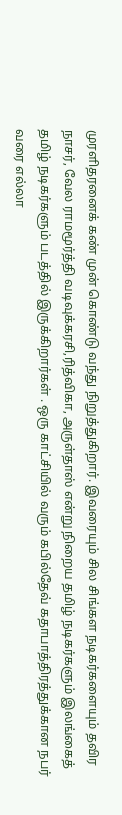முரளிதரனைக் கண் முன் கொண்டு வந்து நிறுத்துகிறார். இவரையும் சில சிங்கள நடிகர்களையும் தவிர நாசர், வேல ராமமூர்த்தி வடிவுக்கரசி,ரித்விகா, அருள்தாஸ் என்று நிறைய தமிழ் நடிகர்களும் இலங்கைத் தமிழ் நடிகர்களும் படத்தில் இருக்கிறார்கள் . ஒரு காட்சியில் வரும் கபில்தேவ் கதாபாத்திரத்துக்கான நபர் வரை எல்லா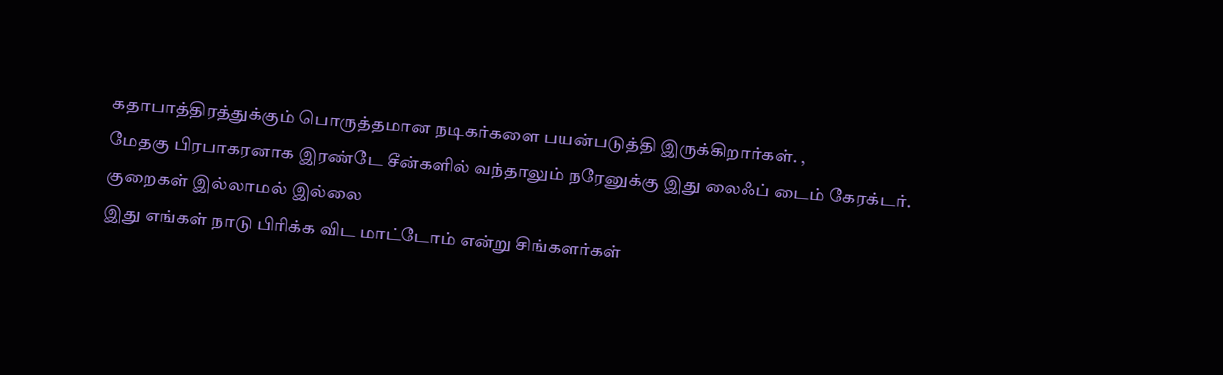கதாபாத்திரத்துக்கும் பொருத்தமான நடிகர்களை பயன்படுத்தி இருக்கிறார்கள். ,
மேதகு பிரபாகரனாக இரண்டே சீன்களில் வந்தாலும் நரேனுக்கு இது லைஃப் டைம் கேரக்டர்.
குறைகள் இல்லாமல் இல்லை
இது எங்கள் நாடு பிரிக்க விட மாட்டோம் என்று சிங்களர்கள்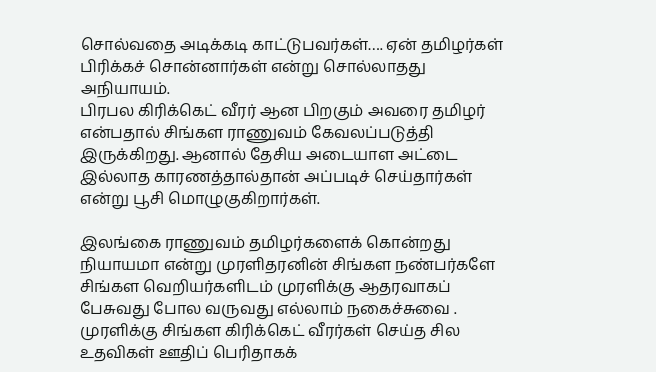சொல்வதை அடிக்கடி காட்டுபவர்கள்…. ஏன் தமிழர்கள் பிரிக்கச் சொன்னார்கள் என்று சொல்லாதது அநியாயம்.
பிரபல கிரிக்கெட் வீரர் ஆன பிறகும் அவரை தமிழர் என்பதால் சிங்கள ராணுவம் கேவலப்படுத்தி இருக்கிறது. ஆனால் தேசிய அடையாள அட்டை இல்லாத காரணத்தால்தான் அப்படிச் செய்தார்கள் என்று பூசி மொழுகுகிறார்கள்.

இலங்கை ராணுவம் தமிழர்களைக் கொன்றது நியாயமா என்று முரளிதரனின் சிங்கள நண்பர்களே சிங்கள வெறியர்களிடம் முரளிக்கு ஆதரவாகப் பேசுவது போல வருவது எல்லாம் நகைச்சுவை .
முரளிக்கு சிங்கள கிரிக்கெட் வீரர்கள் செய்த சில உதவிகள் ஊதிப் பெரிதாகக்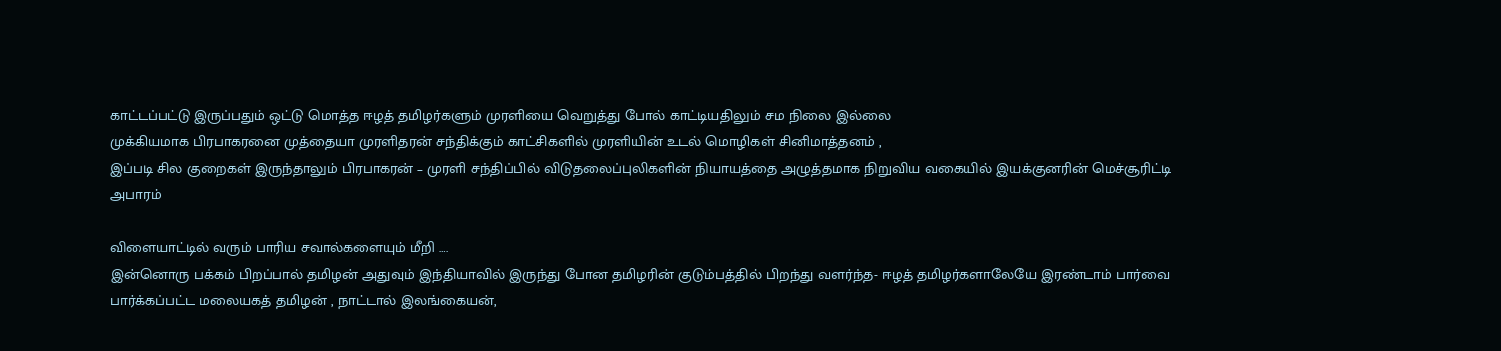காட்டப்பட்டு இருப்பதும் ஒட்டு மொத்த ஈழத் தமிழர்களும் முரளியை வெறுத்து போல் காட்டியதிலும் சம நிலை இல்லை
முக்கியமாக பிரபாகரனை முத்தையா முரளிதரன் சந்திக்கும் காட்சிகளில் முரளியின் உடல் மொழிகள் சினிமாத்தனம் ,
இப்படி சில குறைகள் இருந்தாலும் பிரபாகரன் – முரளி சந்திப்பில் விடுதலைப்புலிகளின் நியாயத்தை அழுத்தமாக நிறுவிய வகையில் இயக்குனரின் மெச்சூரிட்டி அபாரம்

விளையாட்டில் வரும் பாரிய சவால்களையும் மீறி ….
இன்னொரு பக்கம் பிறப்பால் தமிழன் அதுவும் இந்தியாவில் இருந்து போன தமிழரின் குடும்பத்தில் பிறந்து வளர்ந்த- ஈழத் தமிழர்களாலேயே இரண்டாம் பார்வை பார்க்கப்பட்ட மலையகத் தமிழன் , நாட்டால் இலங்கையன்,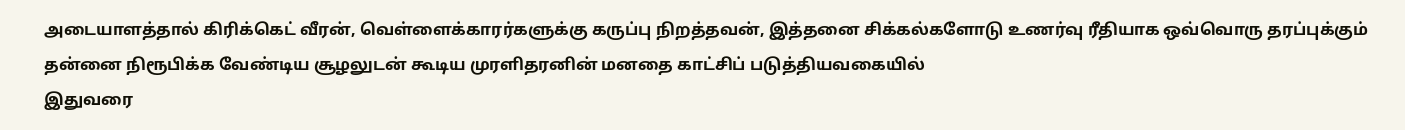அடையாளத்தால் கிரிக்கெட் வீரன், வெள்ளைக்காரர்களுக்கு கருப்பு நிறத்தவன், இத்தனை சிக்கல்களோடு உணர்வு ரீதியாக ஒவ்வொரு தரப்புக்கும் தன்னை நிரூபிக்க வேண்டிய சூழலுடன் கூடிய முரளிதரனின் மனதை காட்சிப் படுத்தியவகையில்
இதுவரை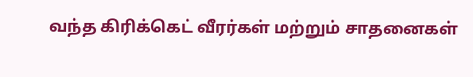வந்த கிரிக்கெட் வீரர்கள் மற்றும் சாதனைகள்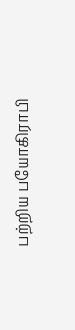பற்றிய பயோகிராபி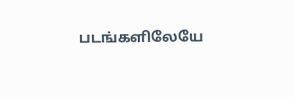படங்களிலேயே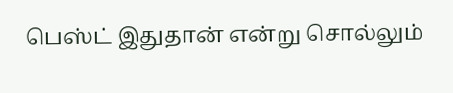பெஸ்ட் இதுதான் என்று சொல்லும்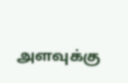அளவுக்கு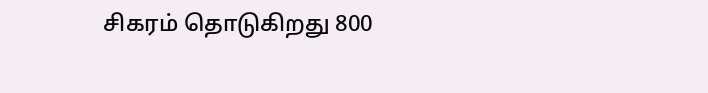சிகரம் தொடுகிறது 800